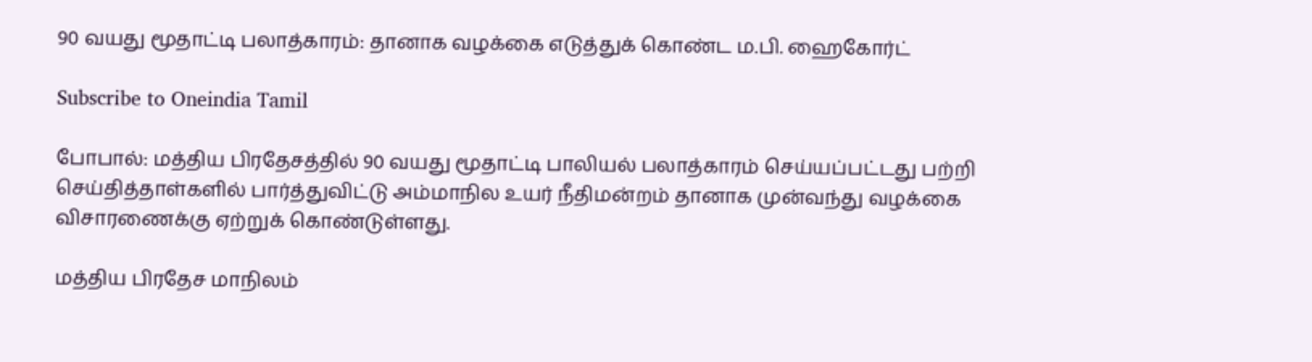90 வயது மூதாட்டி பலாத்காரம்: தானாக வழக்கை எடுத்துக் கொண்ட ம.பி. ஹைகோர்ட்

Subscribe to Oneindia Tamil

போபால்: மத்திய பிரதேசத்தில் 90 வயது மூதாட்டி பாலியல் பலாத்காரம் செய்யப்பட்டது பற்றி செய்தித்தாள்களில் பார்த்துவிட்டு அம்மாநில உயர் நீதிமன்றம் தானாக முன்வந்து வழக்கை விசாரணைக்கு ஏற்றுக் கொண்டுள்ளது.

மத்திய பிரதேச மாநிலம்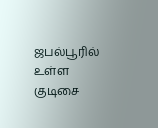ஜபல்பூரில் உள்ள குடிசை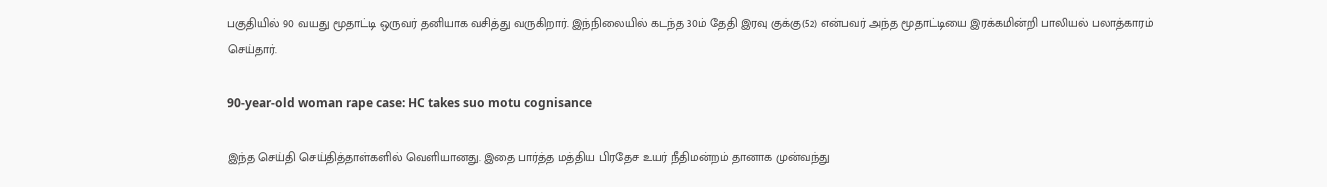பகுதியில் 90 வயது மூதாட்டி ஒருவர் தனியாக வசித்து வருகிறார். இந்நிலையில் கடந்த 30ம் தேதி இரவு குக்கு(52) என்பவர் அந்த மூதாட்டியை இரக்கமின்றி பாலியல் பலாத்காரம் செய்தார்.

90-year-old woman rape case: HC takes suo motu cognisance

இந்த செய்தி செய்தித்தாள்களில் வெளியானது. இதை பார்த்த மத்திய பிரதேச உயர் நீதிமன்றம் தானாக முன்வந்து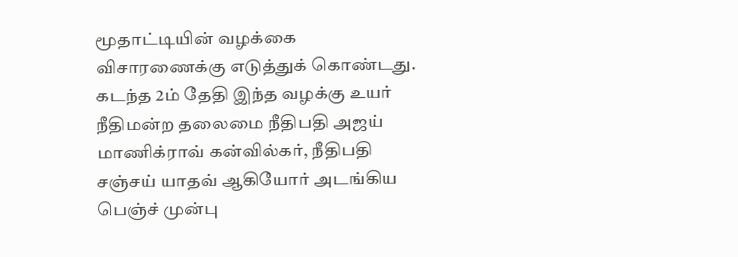மூதாட்டியின் வழக்கை விசாரணைக்கு எடுத்துக் கொண்டது. கடந்த 2ம் தேதி இந்த வழக்கு உயர் நீதிமன்ற தலைமை நீதிபதி அஜய் மாணிக்ராவ் கன்வில்கர், நீதிபதி சஞ்சய் யாதவ் ஆகியோர் அடங்கிய பெஞ்ச் முன்பு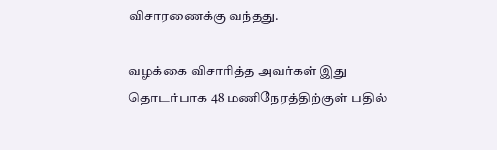விசாரணைக்கு வந்தது.

வழக்கை விசாரித்த அவர்கள் இது தொடர்பாக 48 மணிநேரத்திற்குள் பதில்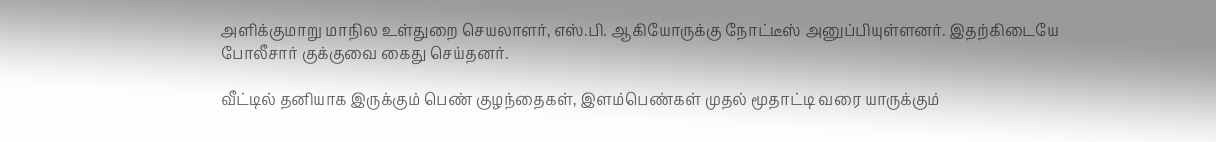அளிக்குமாறு மாநில உள்துறை செயலாளர், எஸ்.பி. ஆகியோருக்கு நோட்டீஸ் அனுப்பியுள்ளனர். இதற்கிடையே போலீசார் குக்குவை கைது செய்தனர்.

வீட்டில் தனியாக இருக்கும் பெண் குழந்தைகள், இளம்பெண்கள் முதல் மூதாட்டி வரை யாருக்கும்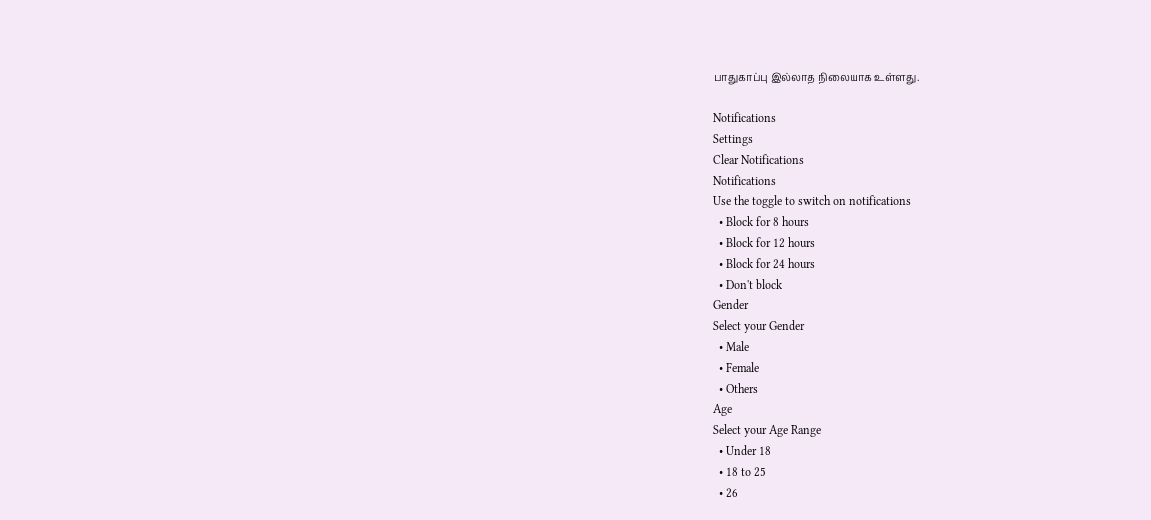பாதுகாப்பு இல்லாத நிலையாக உள்ளது.

Notifications
Settings
Clear Notifications
Notifications
Use the toggle to switch on notifications
  • Block for 8 hours
  • Block for 12 hours
  • Block for 24 hours
  • Don't block
Gender
Select your Gender
  • Male
  • Female
  • Others
Age
Select your Age Range
  • Under 18
  • 18 to 25
  • 26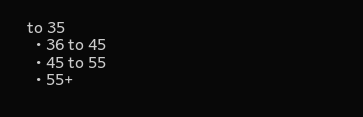to 35
  • 36 to 45
  • 45 to 55
  • 55+